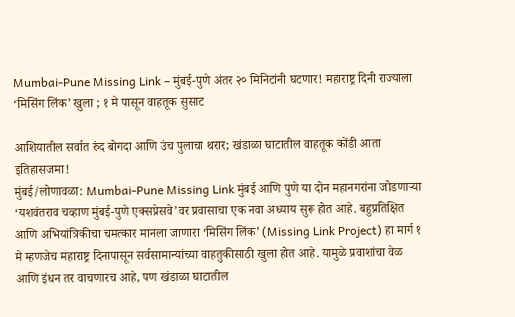Mumbai-Pune Missing Link – मुंबई-पुणे अंतर २० मिनिटांनी घटणार! महाराष्ट्र दिनी राज्याला ‘मिसिंग लिंक’ खुला ; १ मे पासून वाहतूक सुसाट

आशियातील सर्वात रुंद बोगदा आणि उंच पुलाचा थरार; खंडाळा घाटातील वाहतूक कोंडी आता इतिहासजमा!
मुंबई/लोणावळा: Mumbai-Pune Missing Link मुंबई आणि पुणे या दोन महानगरांना जोडणाऱ्या ‘यशवंतराव चव्हाण मुंबई-पुणे एक्सप्रेसवे’वर प्रवासाचा एक नवा अध्याय सुरू होत आहे. बहुप्रतिक्षित आणि अभियांत्रिकीचा चमत्कार मानला जाणारा ‘मिसिंग लिंक’ (Missing Link Project) हा मार्ग १ मे म्हणजेच महाराष्ट्र दिनापासून सर्वसामान्यांच्या वाहतुकीसाठी खुला होत आहे. यामुळे प्रवाशांचा वेळ आणि इंधन तर वाचणारच आहे, पण खंडाळा घाटातील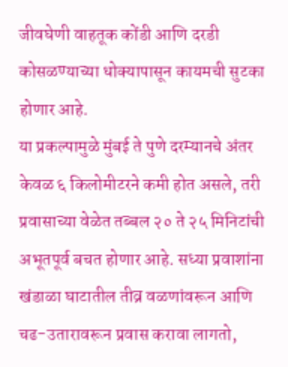जीवघेणी वाहतूक कोंडी आणि दरडी कोसळण्याच्या धोक्यापासून कायमची सुटका होणार आहे.
या प्रकल्पामुळे मुंबई ते पुणे दरम्यानचे अंतर केवळ ६ किलोमीटरने कमी होत असले, तरी प्रवासाच्या वेळेत तब्बल २० ते २५ मिनिटांची अभूतपूर्व बचत होणार आहे. सध्या प्रवाशांना खंडाळा घाटातील तीव्र वळणांवरून आणि चढ-उतारावरून प्रवास करावा लागतो,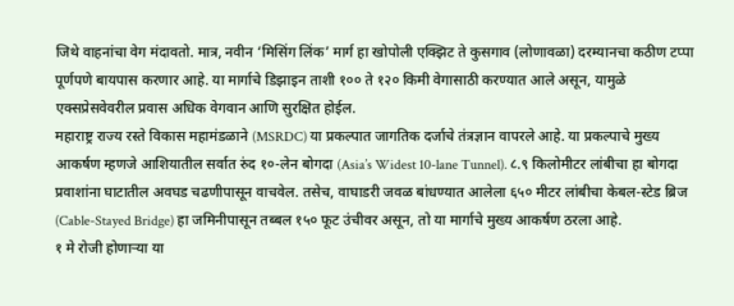जिथे वाहनांचा वेग मंदावतो. मात्र, नवीन ‘मिसिंग लिंक’ मार्ग हा खोपोली एक्झिट ते कुसगाव (लोणावळा) दरम्यानचा कठीण टप्पा पूर्णपणे बायपास करणार आहे. या मार्गाचे डिझाइन ताशी १०० ते १२० किमी वेगासाठी करण्यात आले असून, यामुळे एक्सप्रेसवेवरील प्रवास अधिक वेगवान आणि सुरक्षित होईल.
महाराष्ट्र राज्य रस्ते विकास महामंडळाने (MSRDC) या प्रकल्पात जागतिक दर्जाचे तंत्रज्ञान वापरले आहे. या प्रकल्पाचे मुख्य आकर्षण म्हणजे आशियातील सर्वात रुंद १०-लेन बोगदा (Asia’s Widest 10-lane Tunnel). ८.९ किलोमीटर लांबीचा हा बोगदा प्रवाशांना घाटातील अवघड चढणीपासून वाचवेल. तसेच, वाघाडरी जवळ बांधण्यात आलेला ६५० मीटर लांबीचा केबल-स्टेड ब्रिज (Cable-Stayed Bridge) हा जमिनीपासून तब्बल १५० फूट उंचीवर असून, तो या मार्गाचे मुख्य आकर्षण ठरला आहे.
१ मे रोजी होणाऱ्या या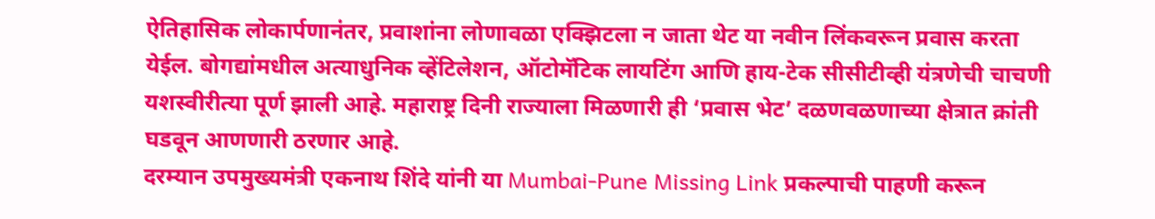ऐतिहासिक लोकार्पणानंतर, प्रवाशांना लोणावळा एक्झिटला न जाता थेट या नवीन लिंकवरून प्रवास करता येईल. बोगद्यांमधील अत्याधुनिक व्हेंटिलेशन, ऑटोमॅटिक लायटिंग आणि हाय-टेक सीसीटीव्ही यंत्रणेची चाचणी यशस्वीरीत्या पूर्ण झाली आहे. महाराष्ट्र दिनी राज्याला मिळणारी ही ‘प्रवास भेट’ दळणवळणाच्या क्षेत्रात क्रांती घडवून आणणारी ठरणार आहे.
दरम्यान उपमुख्यमंत्री एकनाथ शिंदे यांनी या Mumbai-Pune Missing Link प्रकल्पाची पाहणी करून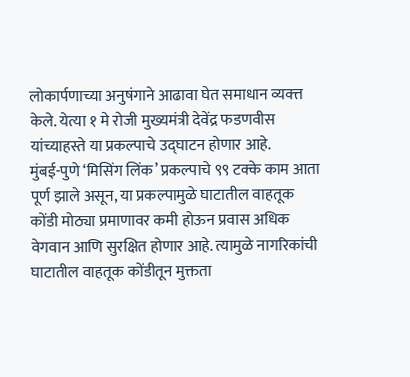लोकार्पणाच्या अनुषंगाने आढावा घेत समाधान व्यक्त्त केले. येत्या १ मे रोजी मुख्यमंत्री देवेंद्र फडणवीस यांच्याहस्ते या प्रकल्पाचे उद्घाटन होणार आहे.
मुंबई-पुणे ‘मिसिंग लिंक’ प्रकल्पाचे ९९ टक्के काम आता पूर्ण झाले असून, या प्रकल्पामुळे घाटातील वाहतूक कोंडी मोठ्या प्रमाणावर कमी होऊन प्रवास अधिक वेगवान आणि सुरक्षित होणार आहे. त्यामुळे नागरिकांची घाटातील वाहतूक कोंडीतून मुक्तता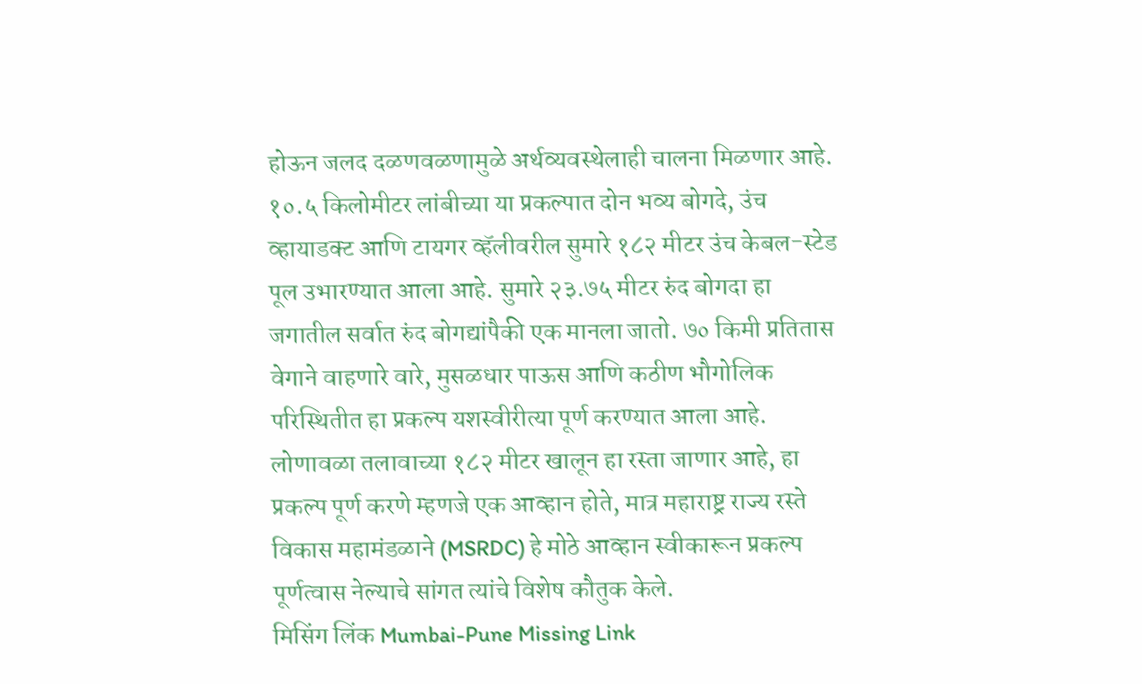होऊन जलद दळणवळणामुळे अर्थव्यवस्थेलाही चालना मिळणार आहे. १०.५ किलोमीटर लांबीच्या या प्रकल्पात दोन भव्य बोगदे, उंच व्हायाडक्ट आणि टायगर व्हॅलीवरील सुमारे १८२ मीटर उंच केबल-स्टेड पूल उभारण्यात आला आहे. सुमारे २३.७५ मीटर रुंद बोगदा हा जगातील सर्वात रुंद बोगद्यांपैकी एक मानला जातो. ७० किमी प्रतितास वेगाने वाहणारे वारे, मुसळधार पाऊस आणि कठीण भौगोलिक परिस्थितीत हा प्रकल्प यशस्वीरीत्या पूर्ण करण्यात आला आहे. लोणावळा तलावाच्या १८२ मीटर खालून हा रस्ता जाणार आहे, हा प्रकल्प पूर्ण करणे म्हणजे एक आव्हान होते, मात्र महाराष्ट्र राज्य रस्ते विकास महामंडळाने (MSRDC) हे मोठे आव्हान स्वीकारून प्रकल्प पूर्णत्वास नेल्याचे सांगत त्यांचे विशेष कौतुक केले.
मिसिंग लिंक Mumbai-Pune Missing Link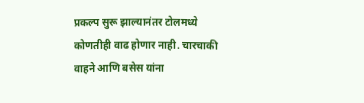प्रकल्प सुरू झाल्यानंतर टोलमध्ये कोणतीही वाढ होणार नाही. चारचाकी वाहने आणि बसेस यांना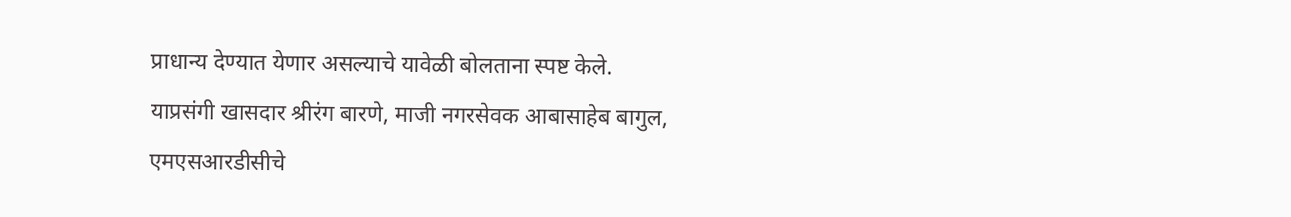प्राधान्य देण्यात येणार असल्याचे यावेळी बोलताना स्पष्ट केले.
याप्रसंगी खासदार श्रीरंग बारणे, माजी नगरसेवक आबासाहेब बागुल, एमएसआरडीसीचे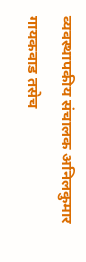व्यवस्थापकीय संचालक अनिलकुमार गायकवाड तसेच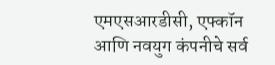एमएसआरडीसी, एफ्कॉन आणि नवयुग कंपनीचे सर्व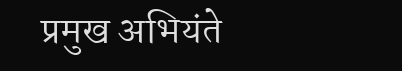प्रमुख अभियंते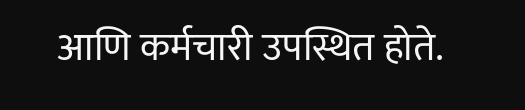आणि कर्मचारी उपस्थित होते.